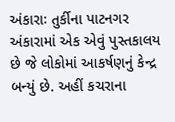અંકારાઃ તુર્કીના પાટનગર અંકારામાં એક એવું પુસ્તકાલય છે જે લોકોમાં આકર્ષણનું કેન્દ્ર બન્યું છે. અહીં કચરાના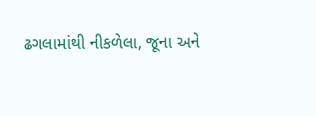ઢગલામાંથી નીકળેલા, જૂના અને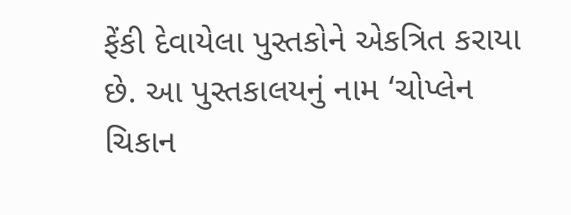ફેંકી દેવાયેલા પુસ્તકોને એકત્રિત કરાયા છે. આ પુસ્તકાલયનું નામ ‘ચોપ્લેન ચિકાન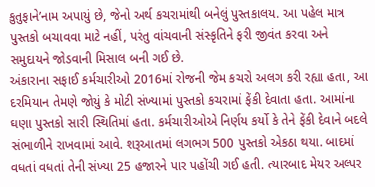કુતુફાને’નામ અપાયું છે, જેનો અર્થ કચરામાંથી બનેલું પુસ્તકાલય. આ પહેલ માત્ર પુસ્તકો બચાવવા માટે નહીં, પરંતુ વાંચવાની સંસ્કૃતિને ફરી જીવંત કરવા અને સમુદાયને જોડવાની મિસાલ બની ગઈ છે.
અંકારાના સફાઈ કર્મચારીઓ 2016માં રોજની જેમ કચરો અલગ કરી રહ્યા હતા, આ દરમિયાન તેમણે જોયું કે મોટી સંખ્યામાં પુસ્તકો કચરામાં ફેંકી દેવાતા હતા. આમાંના ઘણા પુસ્તકો સારી સ્થિતિમાં હતા. કર્મચારીઓએ નિર્ણય કર્યો કે તેને ફેંકી દેવાને બદલે સંભાળીને રાખવામાં આવે. શરૂઆતમાં લગભગ 500 પુસ્તકો એકઠા થયા. બાદમાં વધતાં વધતાં તેની સંખ્યા 25 હજારને પાર પહોંચી ગઈ હતી. ત્યારબાદ મેયર અલ્પર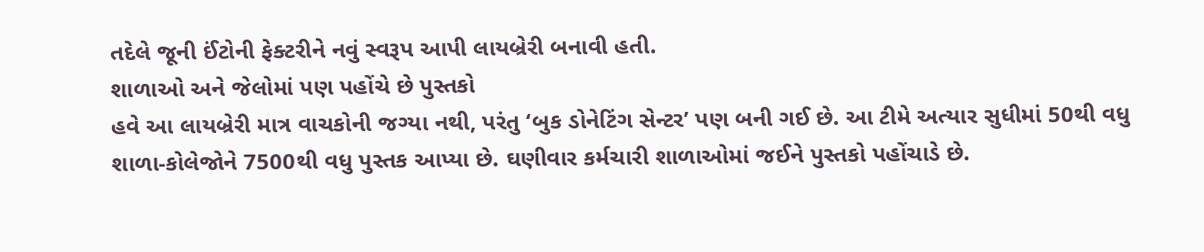તદેલે જૂની ઈંટોની ફેક્ટરીને નવું સ્વરૂપ આપી લાયબ્રેરી બનાવી હતી.
શાળાઓ અને જેલોમાં પણ પહોંચે છે પુસ્તકો
હવે આ લાયબ્રેરી માત્ર વાચકોની જગ્યા નથી, પરંતુ ‘બુક ડોનેટિંગ સેન્ટર’ પણ બની ગઈ છે. આ ટીમે અત્યાર સુધીમાં 50થી વધુ શાળા-કોલેજોને 7500થી વધુ પુસ્તક આપ્યા છે. ઘણીવાર કર્મચારી શાળાઓમાં જઈને પુસ્તકો પહોંચાડે છે.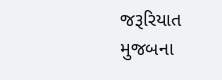જરૂરિયાત મુજબના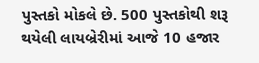પુસ્તકો મોકલે છે. 500 પુસ્તકોથી શરૂ થયેલી લાયબ્રેરીમાં આજે 10 હજાર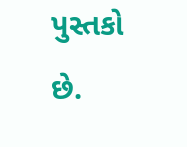પુસ્તકો છે.